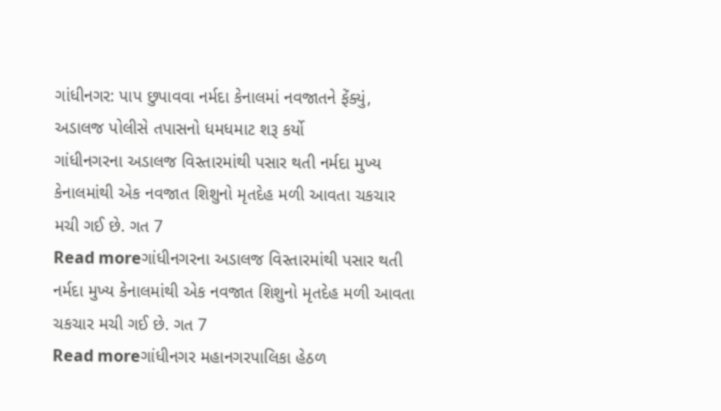ગાંધીનગર: પાપ છુપાવવા નર્મદા કેનાલમાં નવજાતને ફેંક્યું, અડાલજ પોલીસે તપાસનો ધમધમાટ શરૂ કર્યો
ગાંધીનગરના અડાલજ વિસ્તારમાંથી પસાર થતી નર્મદા મુખ્ય કેનાલમાંથી એક નવજાત શિશુનો મૃતદેહ મળી આવતા ચકચાર મચી ગઈ છે. ગત 7
Read moreગાંધીનગરના અડાલજ વિસ્તારમાંથી પસાર થતી નર્મદા મુખ્ય કેનાલમાંથી એક નવજાત શિશુનો મૃતદેહ મળી આવતા ચકચાર મચી ગઈ છે. ગત 7
Read moreગાંધીનગર મહાનગરપાલિકા હેઠળ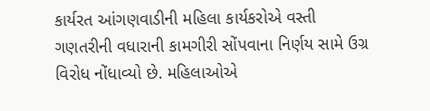કાર્યરત આંગણવાડીની મહિલા કાર્યકરોએ વસ્તી ગણતરીની વધારાની કામગીરી સોંપવાના નિર્ણય સામે ઉગ્ર વિરોધ નોંધાવ્યો છે. મહિલાઓએ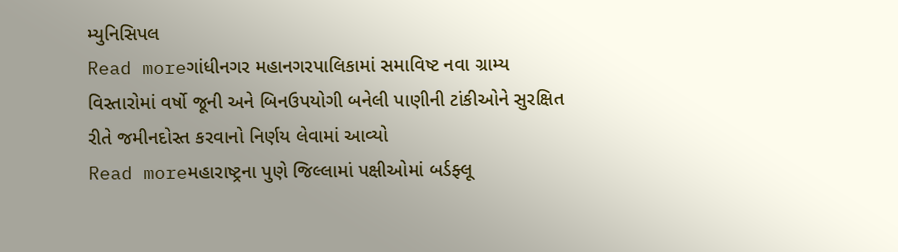મ્યુનિસિપલ
Read moreગાંધીનગર મહાનગરપાલિકામાં સમાવિષ્ટ નવા ગ્રામ્ય વિસ્તારોમાં વર્ષો જૂની અને બિનઉપયોગી બનેલી પાણીની ટાંકીઓને સુરક્ષિત રીતે જમીનદોસ્ત કરવાનો નિર્ણય લેવામાં આવ્યો
Read moreમહારાષ્ટ્રના પુણે જિલ્લામાં પક્ષીઓમાં બર્ડફ્લૂ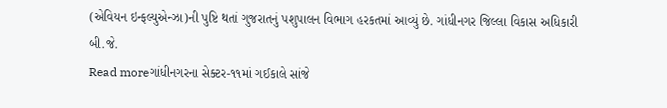(એવિયન ઇન્ફલ્યુએન્ઝા)ની પુષ્ટિ થતાં ગુજરાતનું પશુપાલન વિભાગ હરકતમાં આવ્યું છે. ગાંધીનગર જિલ્લા વિકાસ અધિકારી બી.જે.
Read moreગાંધીનગરના સેક્ટર-૧૧માં ગઈકાલે સાંજે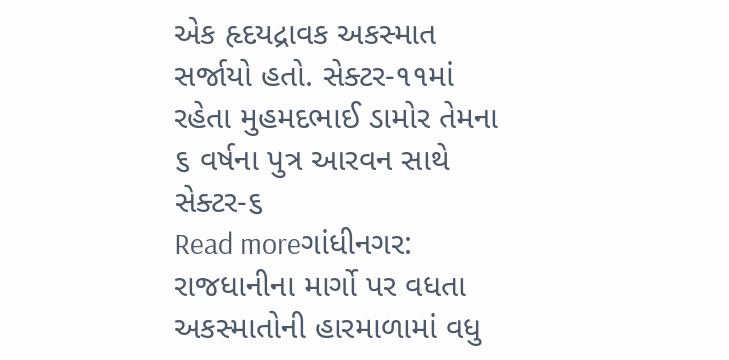એક હૃદયદ્રાવક અકસ્માત સર્જાયો હતો. સેક્ટર-૧૧માં રહેતા મુહમદભાઈ ડામોર તેમના ૬ વર્ષના પુત્ર આરવન સાથે સેક્ટર-૬
Read moreગાંધીનગર: રાજધાનીના માર્ગો પર વધતા અકસ્માતોની હારમાળામાં વધુ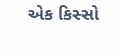એક કિસ્સો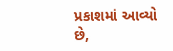પ્રકાશમાં આવ્યો છે,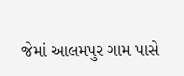જેમાં આલમપુર ગામ પાસે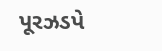પૂરઝડપે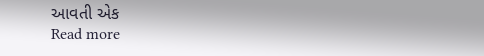આવતી એક
Read more